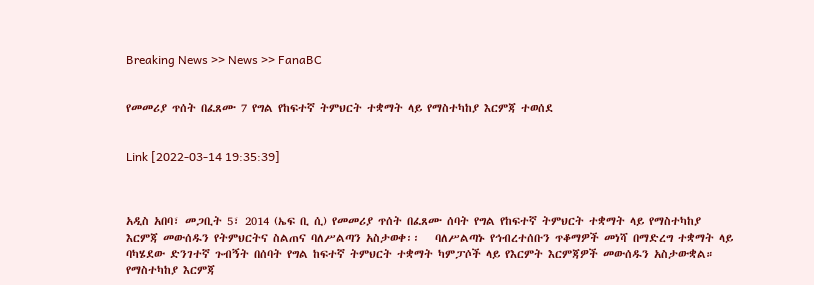Breaking News >> News >> FanaBC


የመመሪያ ጥሰት በፈጸሙ 7 የግል የከፍተኛ ትምህርት ተቋማት ላይ የማስተካከያ እርምጃ ተወሰደ


Link [2022-03-14 19:35:39]



አዲስ አበባ፣ መጋቢት 5፣ 2014 (ኤፍ ቢ ሲ) የመመሪያ ጥሰት በፈጸሙ ሰባት የግል የከፍተኛ ትምህርት ተቋማት ላይ የማስተካከያ እርምጃ መውሰዱን የትምህርትና ስልጠና ባለሥልጣን አስታወቀ፡፡   ባለሥልጣኑ የኅብረተሰቡን ጥቆማዎች መነሻ በማድረግ ተቋማት ላይ ባካሄደው ድንገተኛ ጉብኝት በሰባት የግል ከፍተኛ ትምህርት ተቋማት ካምፓሶች ላይ የእርምት እርምጃዎች መውሰዱን አስታውቋል።   የማስተካከያ እርምጃ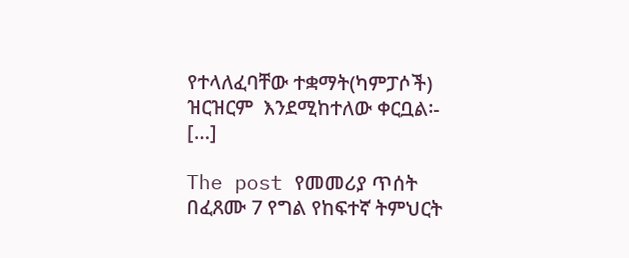የተላለፈባቸው ተቋማት(ካምፓሶች) ዝርዝርም  እንደሚከተለው ቀርቧል፡-   […]

The post የመመሪያ ጥሰት በፈጸሙ 7 የግል የከፍተኛ ትምህርት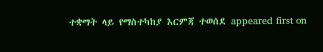ተቋማት ላይ የማስተካከያ እርምጃ ተወሰደ appeared first on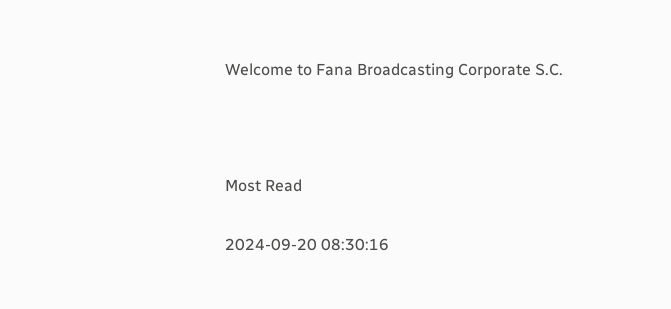Welcome to Fana Broadcasting Corporate S.C.



Most Read

2024-09-20 08:30:16